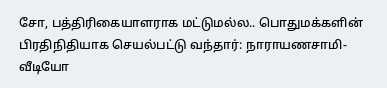சோ, பத்திரிகையாளராக மட்டுமல்ல.. பொதுமக்களின் பிரதிநிதியாக செயல்பட்டு வந்தார்: நாராயணசாமி- வீடியோ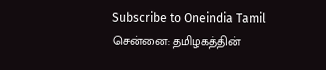Subscribe to Oneindia Tamil
சென்னை: தமிழகத்தின்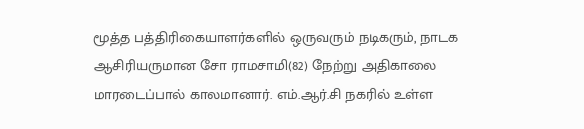மூத்த பத்திரிகையாளர்களில் ஒருவரும் நடிகரும், நாடக ஆசிரியருமான சோ ராமசாமி(82) நேற்று அதிகாலை மாரடைப்பால் காலமானார். எம்.ஆர்.சி நகரில் உள்ள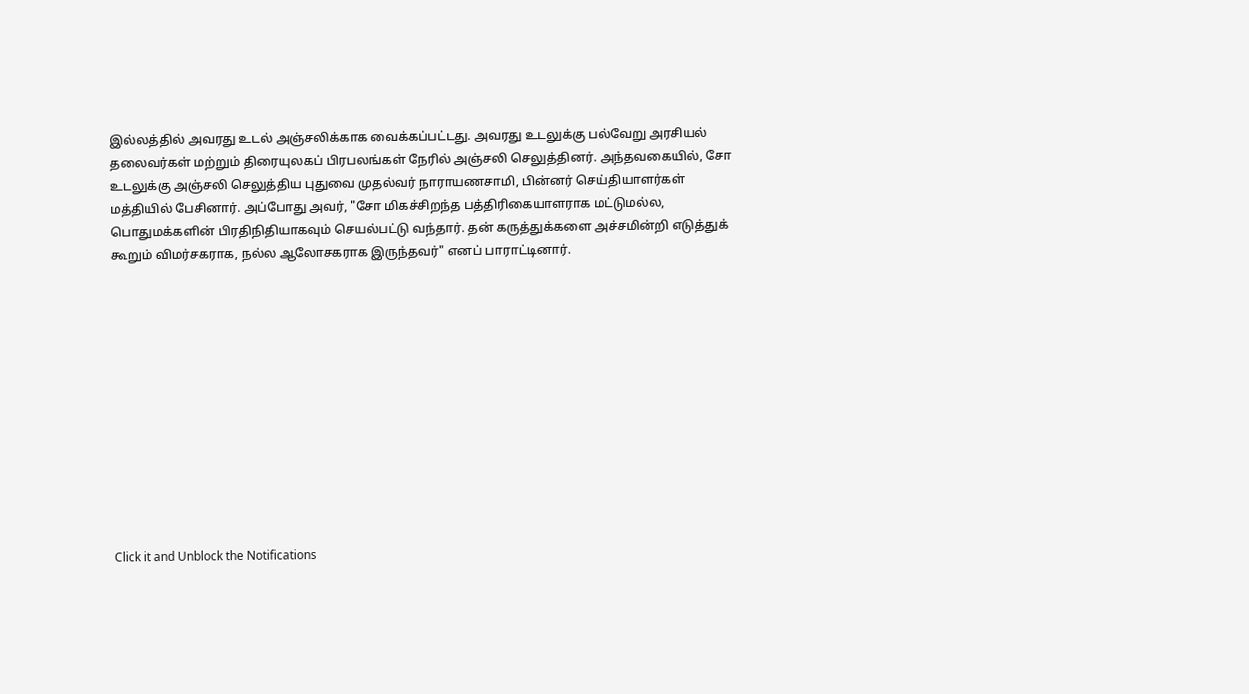இல்லத்தில் அவரது உடல் அஞ்சலிக்காக வைக்கப்பட்டது. அவரது உடலுக்கு பல்வேறு அரசியல் தலைவர்கள் மற்றும் திரையுலகப் பிரபலங்கள் நேரில் அஞ்சலி செலுத்தினர். அந்தவகையில், சோ உடலுக்கு அஞ்சலி செலுத்திய புதுவை முதல்வர் நாராயணசாமி, பின்னர் செய்தியாளர்கள் மத்தியில் பேசினார். அப்போது அவர், "சோ மிகச்சிறந்த பத்திரிகையாளராக மட்டுமல்ல, பொதுமக்களின் பிரதிநிதியாகவும் செயல்பட்டு வந்தார். தன் கருத்துக்களை அச்சமின்றி எடுத்துக் கூறும் விமர்சகராக, நல்ல ஆலோசகராக இருந்தவர்" எனப் பாராட்டினார்.












Click it and Unblock the Notifications